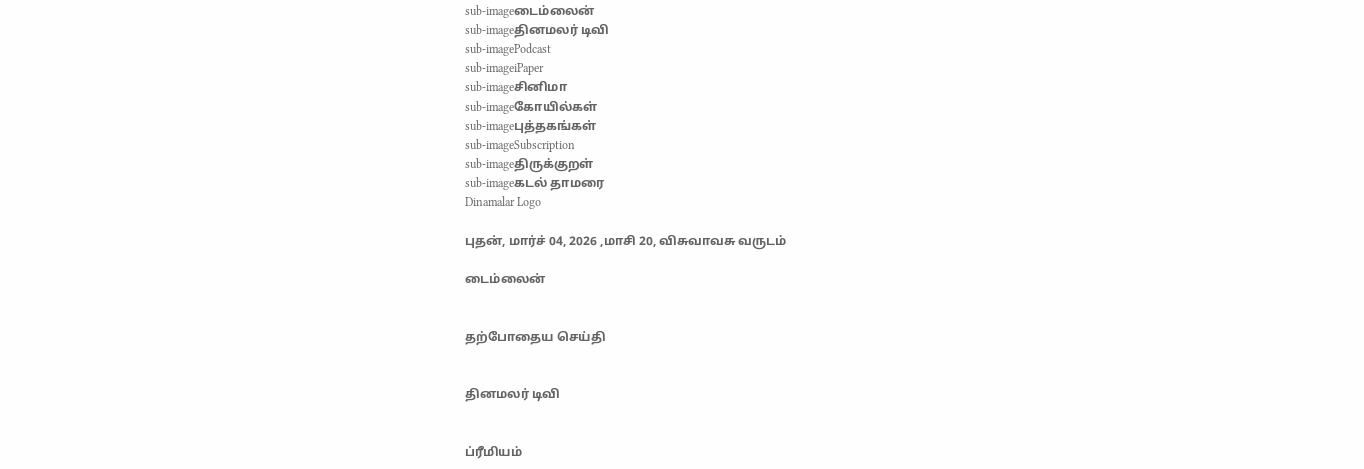sub-imageடைம்லைன்
sub-imageதினமலர் டிவி
sub-imagePodcast
sub-imageiPaper
sub-imageசினிமா
sub-imageகோயில்கள்
sub-imageபுத்தகங்கள்
sub-imageSubscription
sub-imageதிருக்குறள்
sub-imageகடல் தாமரை
Dinamalar Logo

புதன், மார்ச் 04, 2026 ,மாசி 20, விசுவாவசு வருடம்

டைம்லைன்


தற்போதைய செய்தி


தினமலர் டிவி


ப்ரீமியம்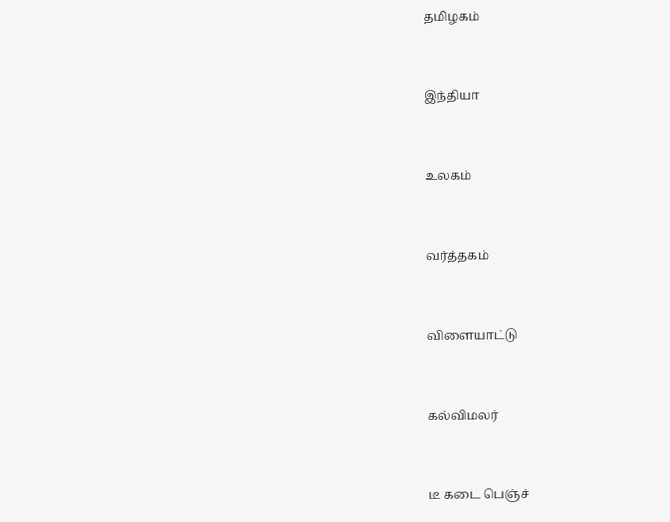தமிழகம்


இந்தியா


உலகம்


வர்த்தகம்


விளையாட்டு


கல்விமலர்


டீ கடை பெஞ்ச்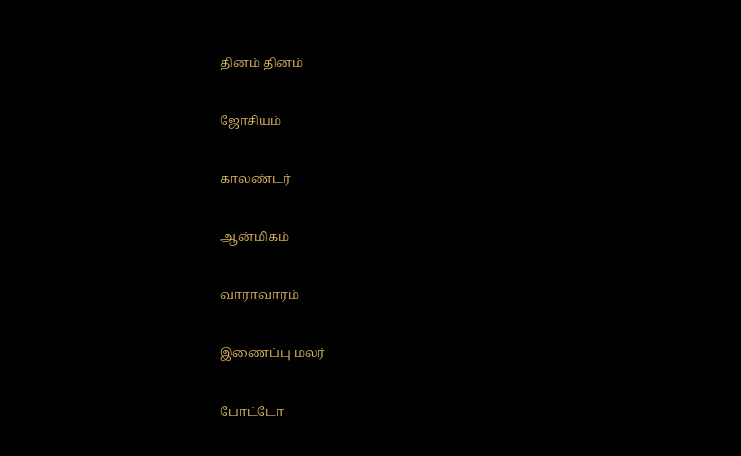தினம் தினம்


ஜோசியம்


காலண்டர்


ஆன்மிகம்


வாராவாரம்


இணைப்பு மலர்


போட்டோ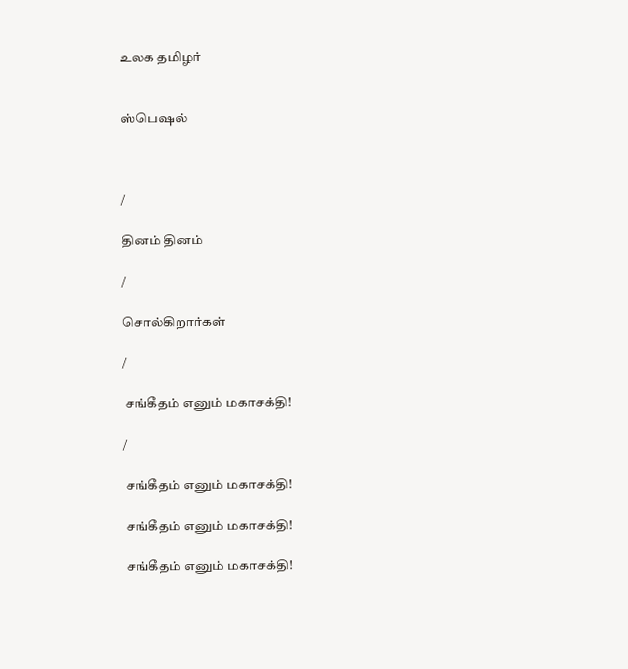உலக தமிழர்


ஸ்பெஷல்



/

தினம் தினம்

/

சொல்கிறார்கள்

/

 சங்கீதம் எனும் மகாசக்தி!

/

 சங்கீதம் எனும் மகாசக்தி!

 சங்கீதம் எனும் மகாசக்தி!

 சங்கீதம் எனும் மகாசக்தி!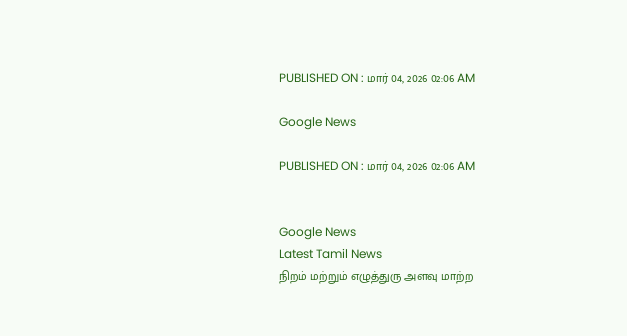PUBLISHED ON : மார் 04, 2026 02:06 AM

Google News

PUBLISHED ON : மார் 04, 2026 02:06 AM


Google News
Latest Tamil News
நிறம் மற்றும் எழுத்துரு அளவு மாற்ற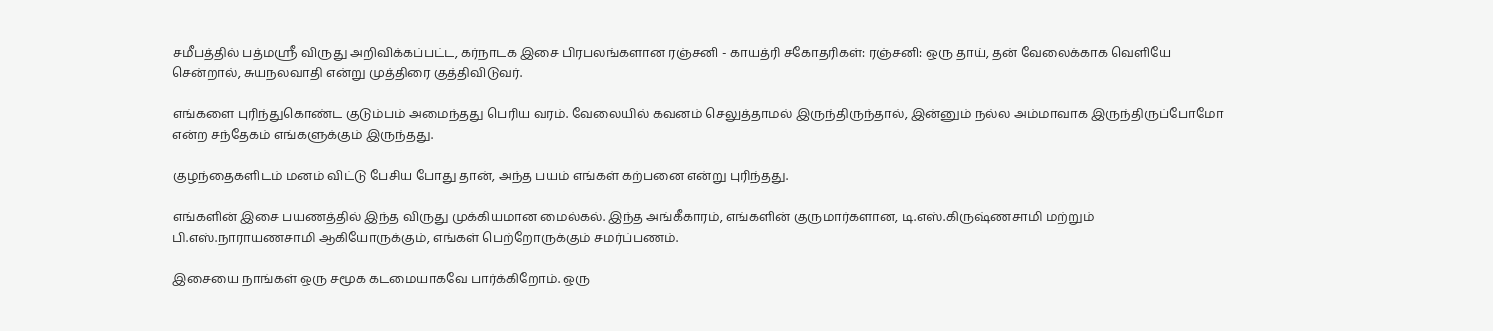சமீபத்தில் பத்மஸ்ரீ விருது அறிவிக்கப்பட்ட, கர்நாடக இசை பிரபலங்களான ரஞ்சனி - காயத்ரி சகோதரிகள்: ரஞ்சனி: ஒரு தாய், தன் வேலைக்காக வெளியே சென்றால், சுயநலவாதி என்று முத்திரை குத்திவிடுவர்.

எங்களை புரிந்துகொண்ட குடும்பம் அமைந்தது பெரிய வரம். வேலையில் கவனம் செலுத்தாமல் இருந்திருந்தால், இன்னும் நல்ல அம்மாவாக இருந்திருப்போமோ என்ற சந்தேகம் எங்களுக்கும் இருந்தது.

குழந்தைகளிடம் மனம் விட்டு பேசிய போது தான், அந்த பயம் எங்கள் கற்பனை என்று புரிந்தது.

எங்களின் இசை பயணத்தில் இந்த விருது முக்கியமான மைல்கல். இந்த அங்கீகாரம், எங்களின் குருமார்களான, டி.எஸ்.கிருஷ்ணசாமி மற்றும் பி.எஸ்.நாராயணசாமி ஆகியோருக்கும், எங்கள் பெற்றோருக்கும் சமர்ப்பணம்.

இசையை நாங்கள் ஒரு சமூக கடமையாகவே பார்க்கிறோம். ஒரு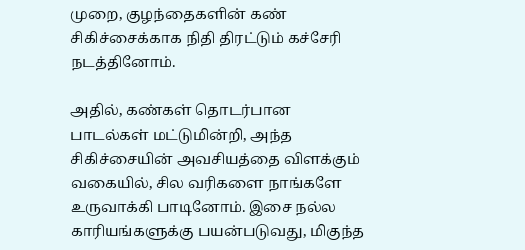முறை, குழந்தைகளின் கண் சிகிச்சைக்காக நிதி திரட்டும் கச்சேரி நடத்தினோம்.

அதில், கண்கள் தொடர்பான பாடல்கள் மட்டுமின்றி, அந்த சிகிச்சையின் அவசியத்தை விளக்கும் வகையில், சில வரிகளை நாங்களே உருவாக்கி பாடினோம். இசை நல்ல காரியங்களுக்கு பயன்படுவது, மிகுந்த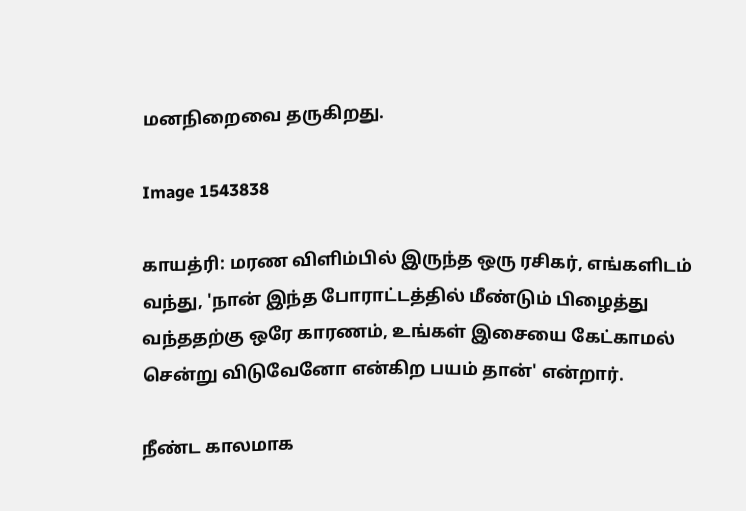மனநிறைவை தருகிறது.

Image 1543838

காயத்ரி: மரண விளிம்பில் இருந்த ஒரு ரசிகர், எங்களிடம் வந்து, 'நான் இந்த போராட்டத்தில் மீண்டும் பிழைத்து வந்ததற்கு ஒரே காரணம், உங்கள் இசையை கேட்காமல் சென்று விடுவேனோ என்கிற பயம் தான்' என்றார்.

நீண்ட காலமாக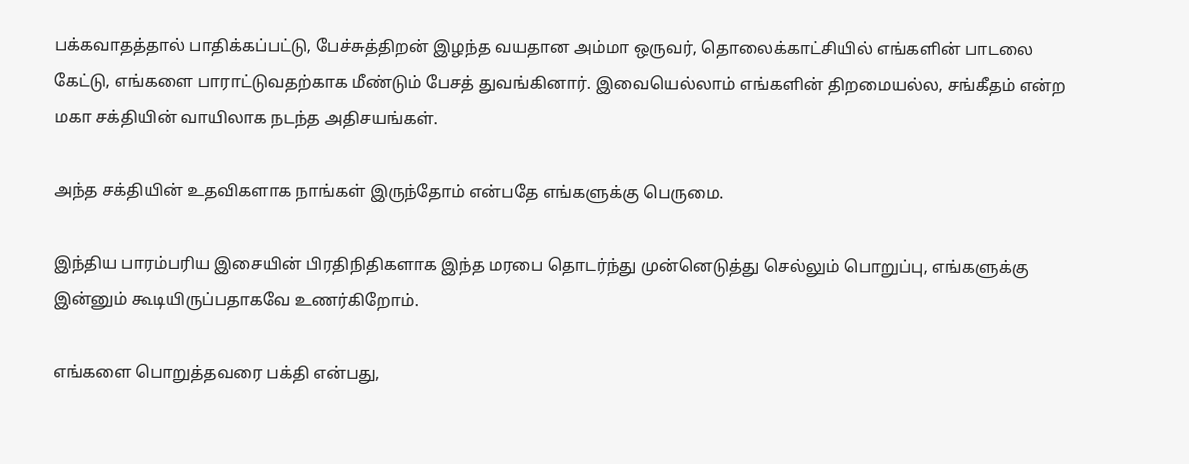பக்கவாதத்தால் பாதிக்கப்பட்டு, பேச்சுத்திறன் இழந்த வயதான அம்மா ஒருவர், தொலைக்காட்சியில் எங்களின் பாடலை கேட்டு, எங்களை பாராட்டுவதற்காக மீண்டும் பேசத் துவங்கினார். இவையெல்லாம் எங்களின் திறமையல்ல, சங்கீதம் என்ற மகா சக்தியின் வாயிலாக நடந்த அதிசயங்கள்.

அந்த சக்தியின் உதவிகளாக நாங்கள் இருந்தோம் என்பதே எங்களுக்கு பெருமை.

இந்திய பாரம்பரிய இசையின் பிரதிநிதிகளாக இந்த மரபை தொடர்ந்து முன்னெடுத்து செல்லும் பொறுப்பு, எங்களுக்கு இன்னும் கூடியிருப்பதாகவே உணர்கிறோம்.

எங்களை பொறுத்தவரை பக்தி என்பது,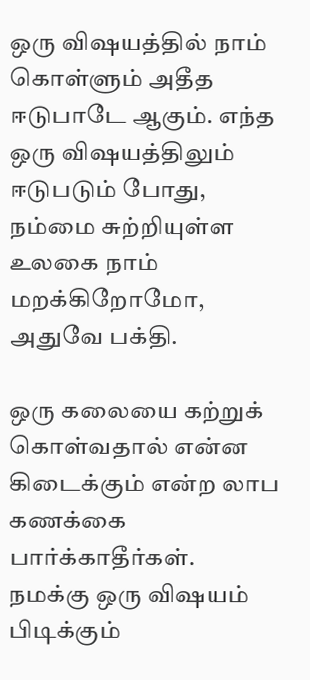ஒரு விஷயத்தில் நாம் கொள்ளும் அதீத ஈடுபாடே ஆகும். எந்த ஒரு விஷயத்திலும் ஈடுபடும் போது, நம்மை சுற்றியுள்ள உலகை நாம் மறக்கிறோமோ, அதுவே பக்தி.

ஒரு கலையை கற்றுக் கொள்வதால் என்ன கிடைக்கும் என்ற லாப கணக்கை பார்க்காதீர்கள். நமக்கு ஒரு விஷயம் பிடிக்கும்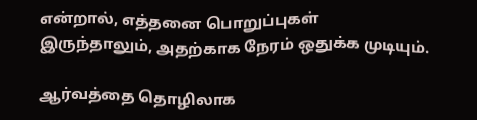என்றால், எத்தனை பொறுப்புகள் இருந்தாலும், அதற்காக நேரம் ஒதுக்க முடியும்.

ஆர்வத்தை தொழிலாக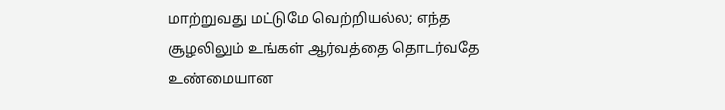மாற்றுவது மட்டுமே வெற்றியல்ல; எந்த சூழலிலும் உங்கள் ஆர்வத்தை தொடர்வதே உண்மையான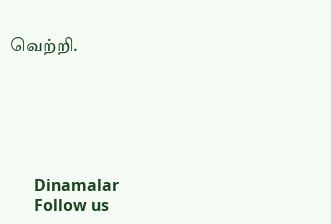வெற்றி.






      Dinamalar
      Follow us